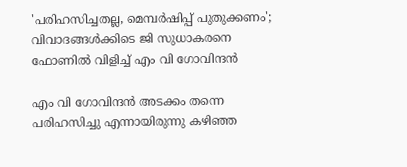'പരിഹസിച്ചതല്ല, മെമ്പർഷിപ്പ് പുതുക്കണം'; വിവാദങ്ങൾക്കിടെ ജി സുധാകരനെ ഫോണിൽ വിളിച്ച് എം വി ഗോവിന്ദൻ

എം വി ഗോവിന്ദൻ അടക്കം തന്നെ പരിഹസിച്ചു എന്നായിരുന്നു കഴിഞ്ഞ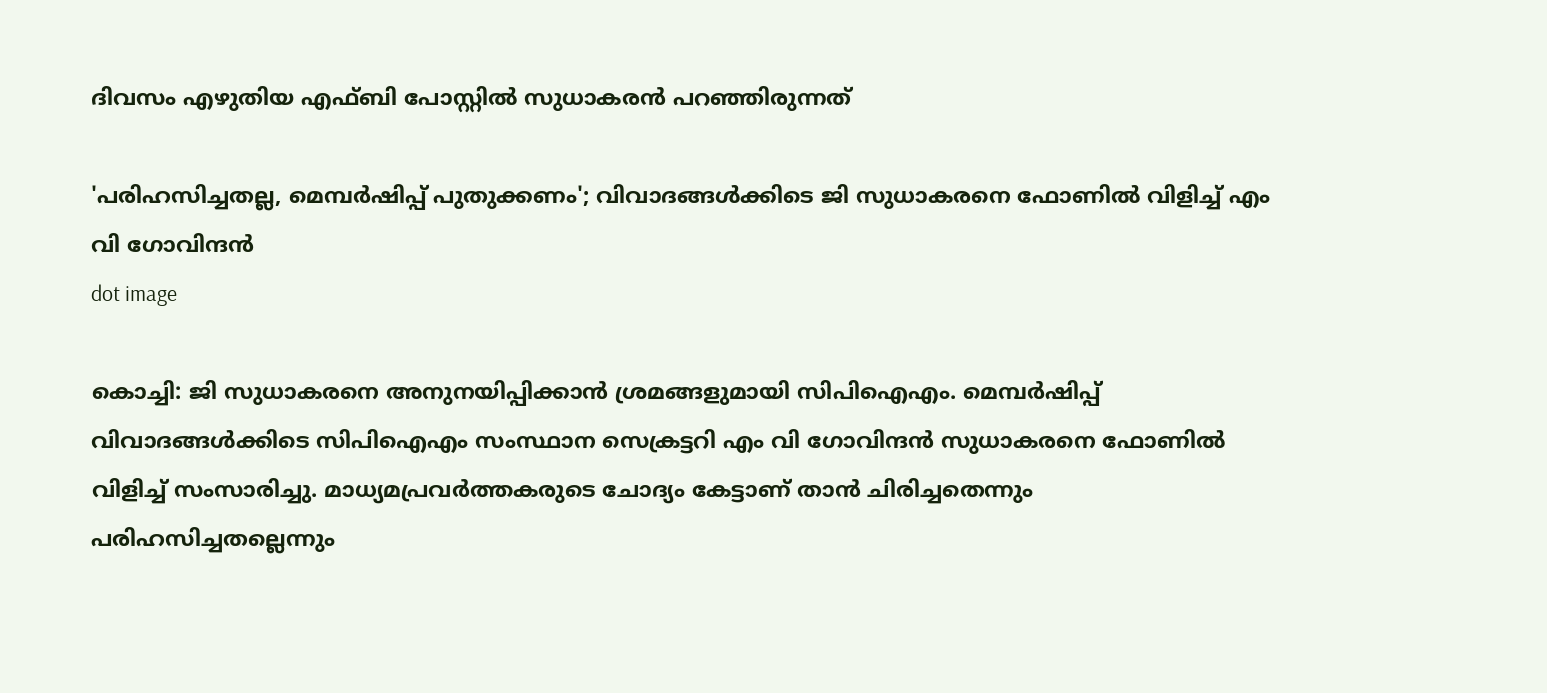ദിവസം എഴുതിയ എഫ്ബി പോസ്റ്റിൽ സുധാകരൻ പറഞ്ഞിരുന്നത്

'പരിഹസിച്ചതല്ല, മെമ്പർഷിപ്പ് പുതുക്കണം'; വിവാദങ്ങൾക്കിടെ ജി സുധാകരനെ ഫോണിൽ വിളിച്ച് എം വി ഗോവിന്ദൻ
dot image

കൊച്ചി: ജി സുധാകരനെ അനുനയിപ്പിക്കാൻ ശ്രമങ്ങളുമായി സിപിഐഎം. മെമ്പർഷിപ്പ് വിവാദങ്ങൾക്കിടെ സിപിഐഎം സംസ്ഥാന സെക്രട്ടറി എം വി ഗോവിന്ദൻ സുധാകരനെ ഫോണിൽ വിളിച്ച് സംസാരിച്ചു. മാധ്യമപ്രവർത്തകരുടെ ചോദ്യം കേട്ടാണ് താൻ ചിരിച്ചതെന്നും പരിഹസിച്ചതല്ലെന്നും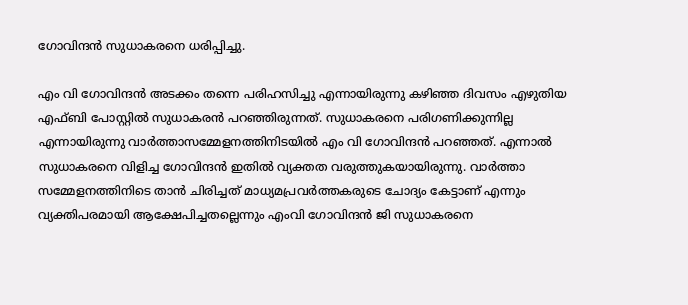ഗോവിന്ദൻ സുധാകരനെ ധരിപ്പിച്ചു.

എം വി ഗോവിന്ദൻ അടക്കം തന്നെ പരിഹസിച്ചു എന്നായിരുന്നു കഴിഞ്ഞ ദിവസം എഴുതിയ എഫ്ബി പോസ്റ്റിൽ സുധാകരൻ പറഞ്ഞിരുന്നത്. സുധാകരനെ പരിഗണിക്കുന്നില്ല എന്നായിരുന്നു വാർത്താസമ്മേളനത്തിനിടയിൽ എം വി ഗോവിന്ദൻ പറഞ്ഞത്. എന്നാൽ സുധാകരനെ വിളിച്ച ഗോവിന്ദൻ ഇതിൽ വ്യക്തത വരുത്തുകയായിരുന്നു. വാർത്താ സമ്മേളനത്തിനിടെ താൻ ചിരിച്ചത് മാധ്യമപ്രവർത്തകരുടെ ചോദ്യം കേട്ടാണ് എന്നും വ്യക്തിപരമായി ആക്ഷേപിച്ചതല്ലെന്നും എംവി ഗോവിന്ദൻ ജി സുധാകരനെ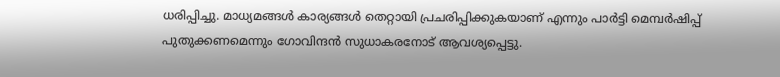ധരിപ്പിച്ചു. മാധ്യമങ്ങൾ കാര്യങ്ങൾ തെറ്റായി പ്രചരിപ്പിക്കുകയാണ് എന്നും പാർട്ടി മെമ്പർഷിപ്പ് പുതുക്കണമെന്നും ഗോവിന്ദൻ സുധാകരനോട് ആവശ്യപ്പെട്ടു.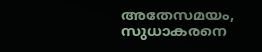അതേസമയം, സുധാകരനെ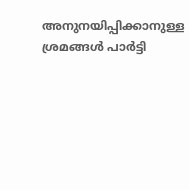അനുനയിപ്പിക്കാനുള്ള ശ്രമങ്ങൾ പാർട്ടി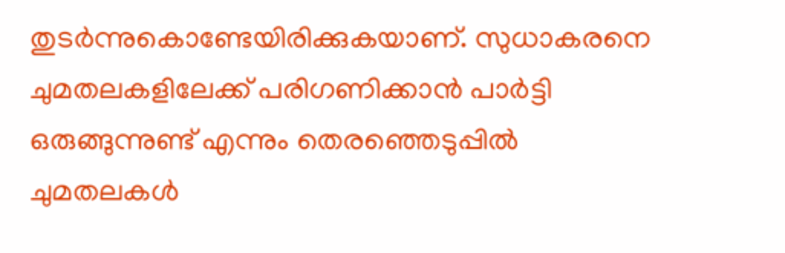തുടർന്നുകൊണ്ടേയിരിക്കുകയാണ്. സുധാകരനെ ചുമതലകളിലേക്ക് പരിഗണിക്കാൻ പാർട്ടി ഒരുങ്ങുന്നുണ്ട് എന്നും തെരഞ്ഞെടുപ്പിൽ ചുമതലകൾ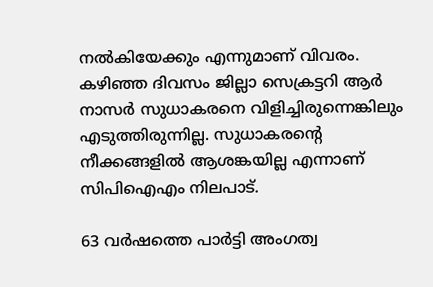നൽകിയേക്കും എന്നുമാണ് വിവരം. കഴിഞ്ഞ ദിവസം ജില്ലാ സെക്രട്ടറി ആർ നാസർ സുധാകരനെ വിളിച്ചിരുന്നെങ്കിലും എടുത്തിരുന്നില്ല. സുധാകരന്റെ നീക്കങ്ങളിൽ ആശങ്കയില്ല എന്നാണ് സിപിഐഎം നിലപാട്.

63 വർഷത്തെ പാർട്ടി അംഗത്വ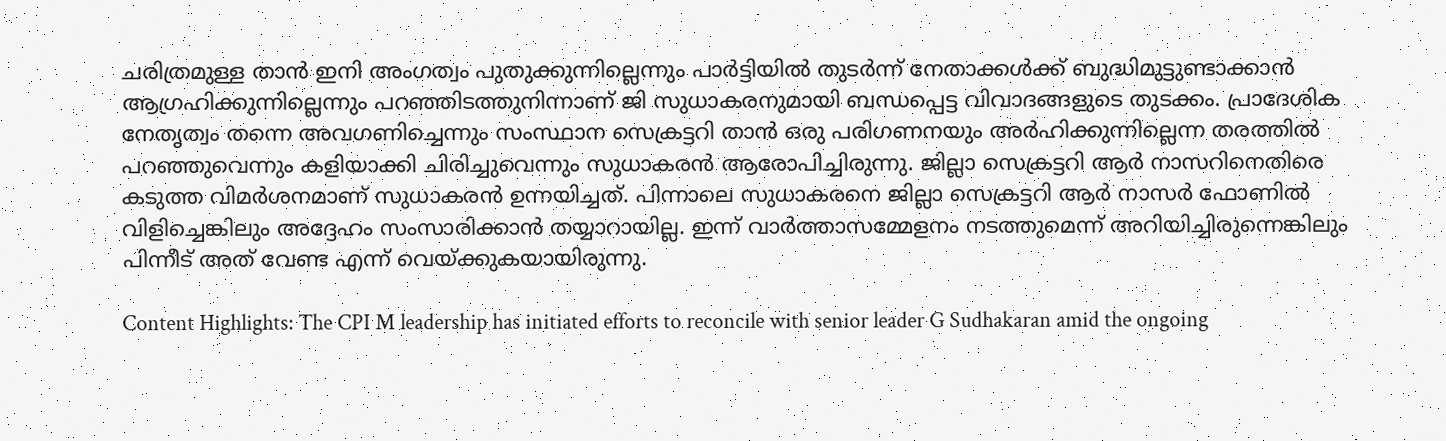ചരിത്രമുള്ള താൻ ഇനി അംഗത്വം പുതുക്കുന്നില്ലെന്നും പാർട്ടിയിൽ തുടർന്ന് നേതാക്കൾക്ക് ബുദ്ധിമുട്ടുണ്ടാക്കാൻ ആഗ്രഹിക്കുന്നില്ലെന്നും പറഞ്ഞിടത്തുനിന്നാണ് ജി സുധാകരനുമായി ബന്ധപ്പെട്ട വിവാദങ്ങളുടെ തുടക്കം. പ്രാദേശിക നേതൃത്വം തന്നെ അവഗണിച്ചെന്നും സംസ്ഥാന സെക്രട്ടറി താൻ ഒരു പരിഗണനയും അർഹിക്കുന്നില്ലെന്ന തരത്തിൽ പറഞ്ഞുവെന്നും കളിയാക്കി ചിരിച്ചുവെന്നും സുധാകരൻ ആരോപിച്ചിരുന്നു. ജില്ലാ സെക്രട്ടറി ആർ നാസറിനെതിരെ കടുത്ത വിമർശനമാണ് സുധാകരൻ ഉന്നയിച്ചത്. പിന്നാലെ സുധാകരനെ ജില്ലാ സെക്രട്ടറി ആർ നാസർ ഫോണിൽ വിളിച്ചെങ്കിലും അദ്ദേഹം സംസാരിക്കാൻ തയ്യാറായില്ല. ഇന്ന് വാർത്താസമ്മേളനം നടത്തുമെന്ന് അറിയിച്ചിരുന്നെങ്കിലും പിന്നീട് അത് വേണ്ട എന്ന് വെയ്ക്കുകയായിരുന്നു.

Content Highlights: The CPI M leadership has initiated efforts to reconcile with senior leader G Sudhakaran amid the ongoing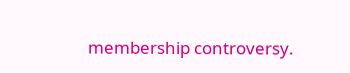membership controversy.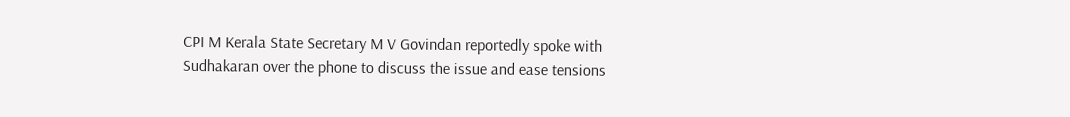CPI M Kerala State Secretary M V Govindan reportedly spoke with Sudhakaran over the phone to discuss the issue and ease tensions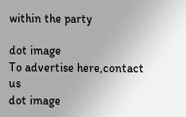within the party

dot image
To advertise here,contact us
dot image